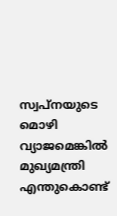സ്വപ്‌നയുടെ മൊഴി വ്യാജമെങ്കില്‍ മുഖ്യമന്ത്രി എന്തുകൊണ്ട്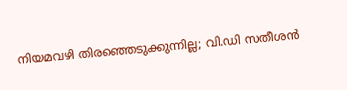നിയമവഴി തിരഞ്ഞെടുക്കുന്നില്ല; വി.ഡി സതീശന്‍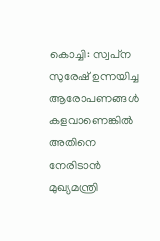കൊച്ചി: സ്വപ്‌ന സുരേഷ് ഉന്നയിച്ച ആരോപണങ്ങള്‍ കളവാണെങ്കില്‍ അതിനെ നേരിടാന്‍ മുഖ്യമന്ത്രി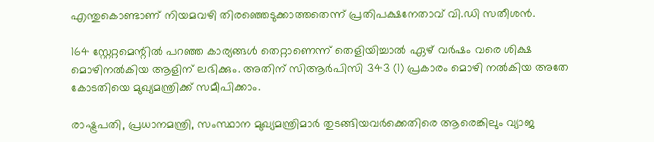എന്തുകൊണ്ടാണ് നിയമവഴി തിരഞ്ഞെടുക്കാത്തതെന്ന് പ്രതിപക്ഷനേതാവ് വി.ഡി സതീശന്‍.

164 സ്റ്റേറ്റമെന്റില്‍ പറഞ്ഞ കാര്യങ്ങള്‍ തെറ്റാണെന്ന് തെളിയിച്ചാല്‍ ഏഴ് വര്‍ഷം വരെ ശിക്ഷ മൊഴിനല്‍കിയ ആളിന് ലഭിക്കും. അതിന് സിആര്‍പിസി 343 (1) പ്രകാരം മൊഴി നല്‍കിയ അതേ കോടതിയെ മുഖ്യമന്ത്രിക്ക് സമീപിക്കാം.

രാഷ്ട്രപതി, പ്രധാനമന്ത്രി, സംസ്ഥാന മുഖ്യമന്ത്രിമാര്‍ തുടങ്ങിയവര്‍ക്കെതിരെ ആരെങ്കിലും വ്യാജ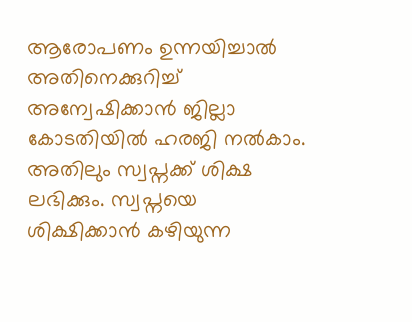ആരോപണം ഉന്നയിച്ചാല്‍ അതിനെക്കുറിച്ച്‌ അന്വേഷിക്കാന്‍ ജില്ലാ കോടതിയില്‍ ഹരജി നല്‍കാം. അതിലും സ്വപ്നക്ക് ശിക്ഷ ലഭിക്കും. സ്വപ്നയെ ശിക്ഷിക്കാന്‍ കഴിയുന്ന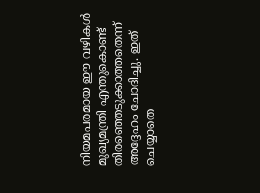നിയമപരമായ ഈ വഴികള്‍ മുഖ്യമന്ത്രി എന്തുകൊണ്ട് തിരഞ്ഞെടുക്കാത്തതെന്ന് അദ്ദേഹം ചോദിച്ചു. ഇത് ചെയ്യാതെ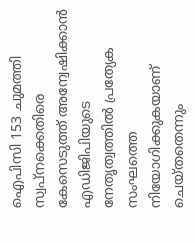ഐപിസി 153 ചുമത്തി സ്വപ്‌നക്കെതിരെ കേസെടുത്ത് അന്വേഷിക്കാന്‍ എഡിജിപിയുടെ നേതൃത്വത്തില്‍ പ്രത്യേക സംഘത്തെ നിയോഗിക്കുകയാണ് ചെയ്തതെന്നും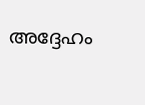അദ്ദേഹം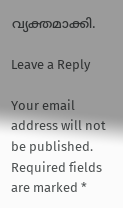വ്യക്തമാക്കി.

Leave a Reply

Your email address will not be published. Required fields are marked *